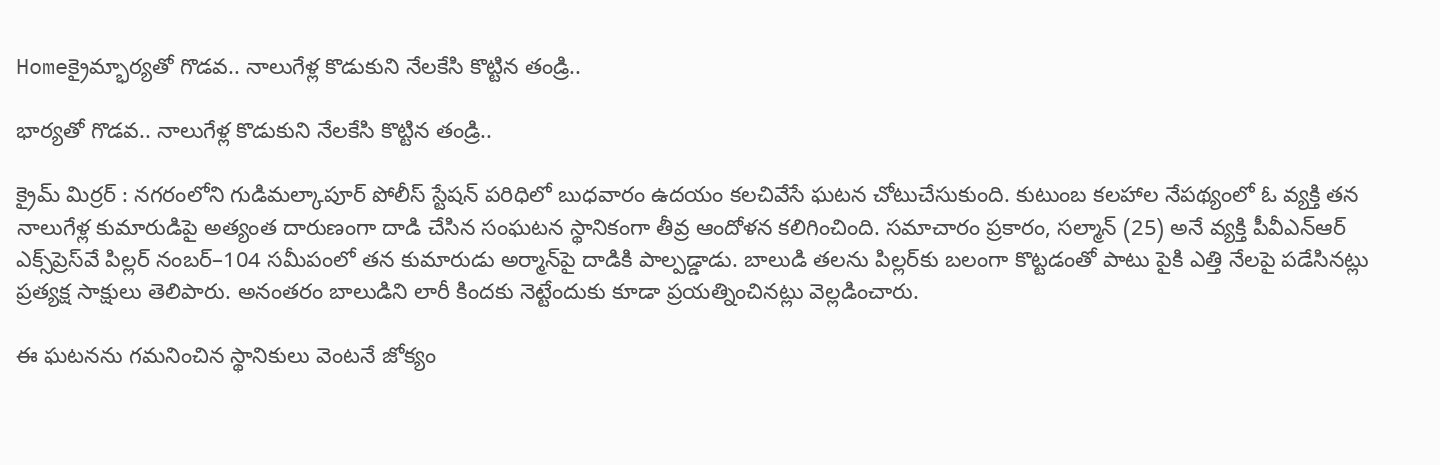Homeక్రైమ్భార్యతో గొడవ.. నాలుగేళ్ల కొడుకుని నేలకేసి కొట్టిన తండ్రి..

భార్యతో గొడవ.. నాలుగేళ్ల కొడుకుని నేలకేసి కొట్టిన తండ్రి..

క్రైమ్ మిర్రర్ : నగరంలోని గుడిమల్కాపూర్ పోలీస్ స్టేషన్ పరిధిలో బుధవారం ఉదయం కలచివేసే ఘటన చోటుచేసుకుంది. కుటుంబ కలహాల నేపథ్యంలో ఓ వ్యక్తి తన నాలుగేళ్ల కుమారుడిపై అత్యంత దారుణంగా దాడి చేసిన సంఘటన స్థానికంగా తీవ్ర ఆందోళన కలిగించింది. సమాచారం ప్రకారం, సల్మాన్ (25) అనే వ్యక్తి పీవీఎన్‌ఆర్ ఎక్స్‌ప్రెస్‌వే పిల్లర్ నంబర్–104 సమీపంలో తన కుమారుడు అర్మాన్‌పై దాడికి పాల్పడ్డాడు. బాలుడి తలను పిల్లర్‌కు బలంగా కొట్టడంతో పాటు పైకి ఎత్తి నేలపై పడేసినట్లు ప్రత్యక్ష సాక్షులు తెలిపారు. అనంతరం బాలుడిని లారీ కిందకు నెట్టేందుకు కూడా ప్రయత్నించినట్లు వెల్లడించారు.

ఈ ఘటనను గమనించిన స్థానికులు వెంటనే జోక్యం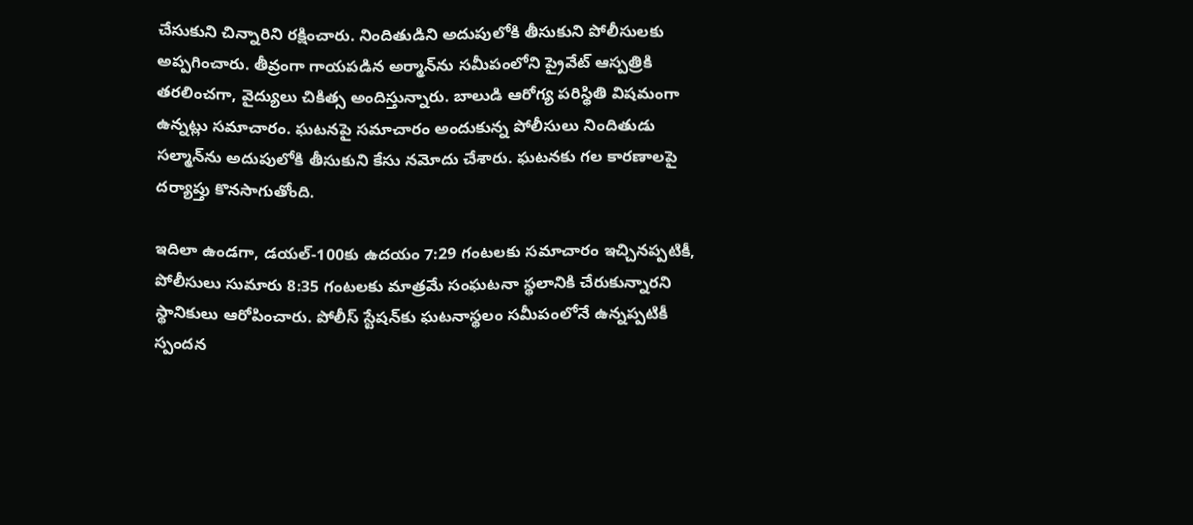చేసుకుని చిన్నారిని రక్షించారు. నిందితుడిని అదుపులోకి తీసుకుని పోలీసులకు అప్పగించారు. తీవ్రంగా గాయపడిన అర్మాన్‌ను సమీపంలోని ప్రైవేట్ ఆస్పత్రికి తరలించగా, వైద్యులు చికిత్స అందిస్తున్నారు. బాలుడి ఆరోగ్య పరిస్థితి విషమంగా ఉన్నట్లు సమాచారం. ఘటనపై సమాచారం అందుకున్న పోలీసులు నిందితుడు సల్మాన్‌ను అదుపులోకి తీసుకుని కేసు నమోదు చేశారు. ఘటనకు గల కారణాలపై దర్యాప్తు కొనసాగుతోంది.

ఇదిలా ఉండగా, డయల్-100కు ఉదయం 7:29 గంటలకు సమాచారం ఇచ్చినప్పటికీ, పోలీసులు సుమారు 8:35 గంటలకు మాత్రమే సంఘటనా స్థలానికి చేరుకున్నారని స్థానికులు ఆరోపించారు. పోలీస్ స్టేషన్‌కు ఘటనాస్థలం సమీపంలోనే ఉన్నప్పటికీ స్పందన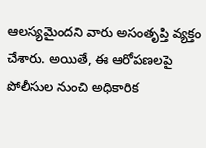ఆలస్యమైందని వారు అసంతృప్తి వ్యక్తం చేశారు. అయితే, ఈ ఆరోపణలపై పోలీసుల నుంచి అధికారిక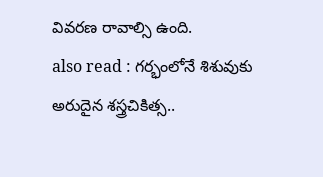వివరణ రావాల్సి ఉంది.
also read : గర్భంలోనే శిశువుకు అరుదైన శస్త్రచికిత్స..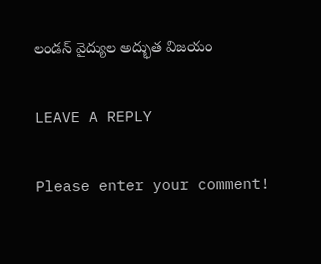లండన్ వైద్యుల అద్భుత విజయం

LEAVE A REPLY

Please enter your comment!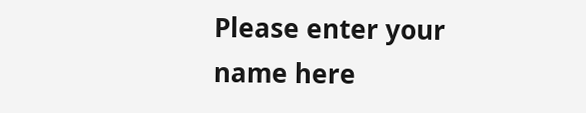Please enter your name here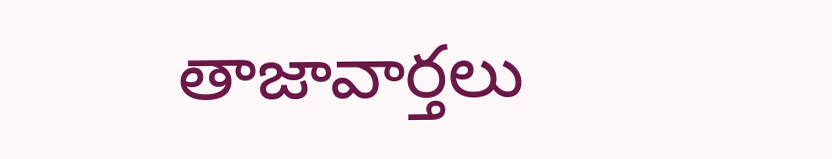తాజావార్తలు